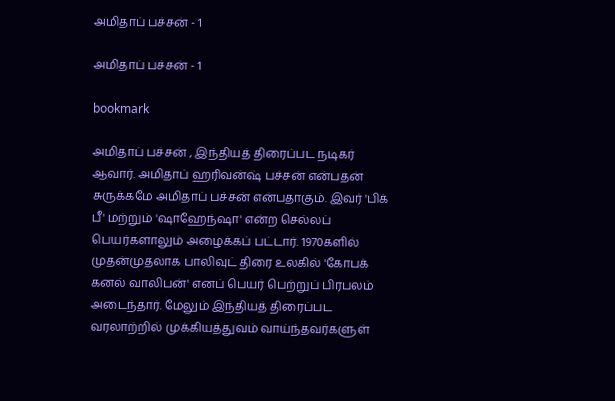அமிதாப் பச்சன் - 1

அமிதாப் பச்சன் - 1

bookmark

அமிதாப் பச்சன் , இந்தியத் திரைப்பட நடிகர் ஆவார். அமிதாப் ஹரிவன்ஷ் பச்சன் என்பதன் சுருக்கமே அமிதாப் பச்சன் என்பதாகும். இவர் 'பிக் பீ' மற்றும் 'ஷாஹேந்ஷா' என்ற செல்லப் பெயர்களாலும் அழைக்கப் பட்டார். 1970களில் முதன்முதலாக பாலிவுட் திரை உலகில் 'கோபக் கனல் வாலிபன்' எனப் பெயர் பெற்றுப் பிரபலம் அடைந்தார். மேலும் இந்தியத் திரைப்பட வரலாற்றில் முக்கியத்துவம் வாய்ந்தவர்களுள்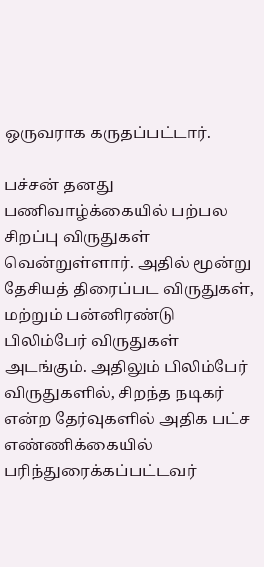ஒருவராக கருதப்பட்டார்.

பச்சன் தனது பணிவாழ்க்கையில் பற்பல சிறப்பு விருதுகள் வென்றுள்ளார். அதில் மூன்று தேசியத் திரைப்பட விருதுகள், மற்றும் பன்னிரண்டு பிலிம்பேர் விருதுகள் அடங்கும். அதிலும் பிலிம்பேர் விருதுகளில், சிறந்த நடிகர் என்ற தேர்வுகளில் அதிக பட்ச எண்ணிக்கையில் பரிந்துரைக்கப்பட்டவர்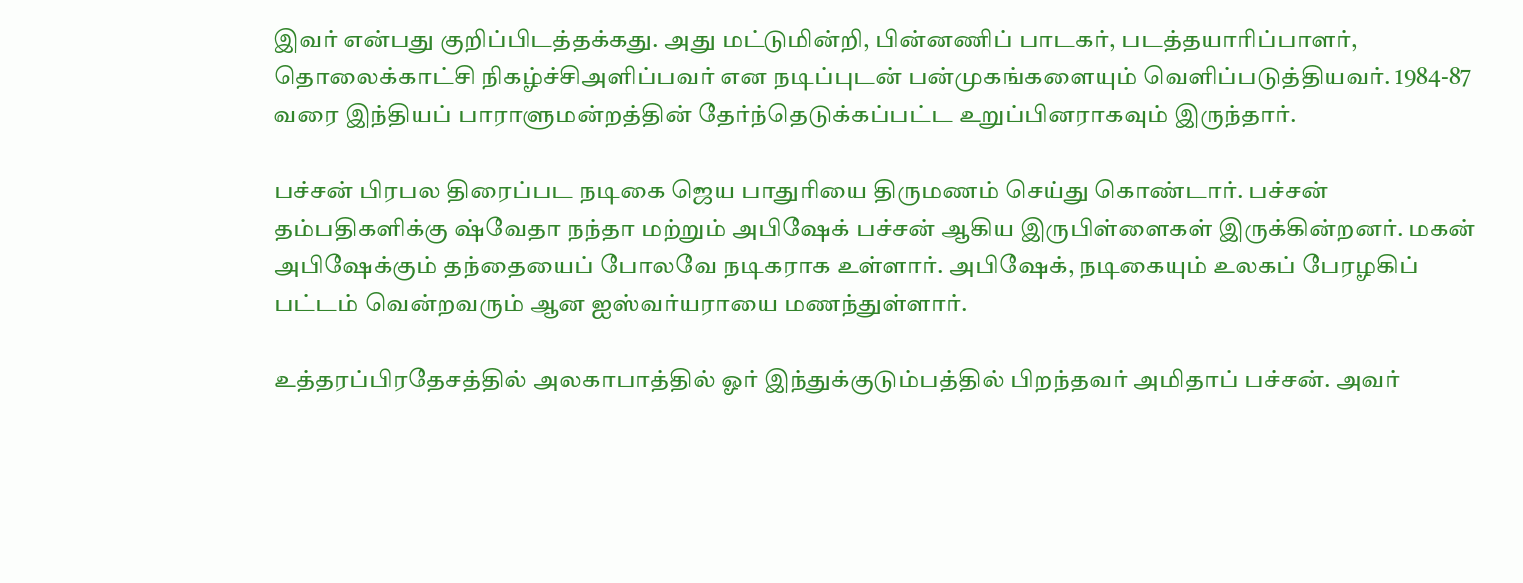இவர் என்பது குறிப்பிடத்தக்கது. அது மட்டுமின்றி, பின்னணிப் பாடகர், படத்தயாரிப்பாளர், தொலைக்காட்சி நிகழ்ச்சிஅளிப்பவர் என நடிப்புடன் பன்முகங்களையும் வெளிப்படுத்தியவர். 1984-87 வரை இந்தியப் பாராளுமன்றத்தின் தேர்ந்தெடுக்கப்பட்ட உறுப்பினராகவும் இருந்தார்.

பச்சன் பிரபல திரைப்பட நடிகை ஜெய பாதுரியை திருமணம் செய்து கொண்டார். பச்சன் தம்பதிகளிக்கு ஷ்வேதா நந்தா மற்றும் அபிஷேக் பச்சன் ஆகிய இருபிள்ளைகள் இருக்கின்றனர். மகன் அபிஷேக்கும் தந்தையைப் போலவே நடிகராக உள்ளார். அபிஷேக், நடிகையும் உலகப் பேரழகிப் பட்டம் வென்றவரும் ஆன ஐஸ்வர்யராயை மணந்துள்ளார்.

உத்தரப்பிரதேசத்தில் அலகாபாத்தில் ஓர் இந்துக்குடும்பத்தில் பிறந்தவர் அமிதாப் பச்சன். அவர்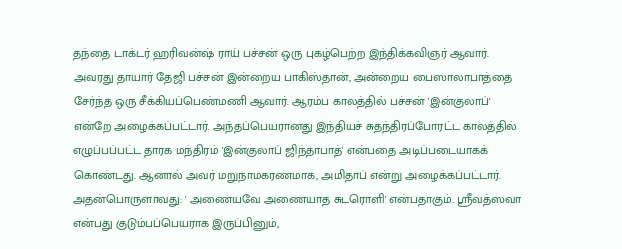தந்தை டாக்டர் ஹரிவன்ஷ் ராய் பச்சன் ஒரு புகழ்பெற்ற இந்திக்கவிஞர் ஆவார். அவரது தாயார் தேஜி பச்சன் இன்றைய பாகிஸ்தான், அன்றைய பைஸாலாபாத்தை சேர்ந்த ஒரு சீக்கியப்பெண்மணி ஆவார். ஆரம்ப காலத்தில் பச்சன் 'இன்குலாப்' என்றே அழைக்கப்பட்டார். அந்தப்பெயரானது இந்தியச் சுதந்திரப்போரட்ட காலத்தில் எழுப்பப்பட்ட தாரக மந்திரம் 'இன்குலாப் ஜிந்தாபாத்' என்பதை அடிப்படையாகக் கொண்டது. ஆனால் அவர் மறுநாமகரணமாக, அமிதாப் என்று அழைக்கப்பட்டார். அதன்பொருளாவது: ' அணையவே அணையாத சுடரொளி' என்பதாகும். ஸ்ரீவத்ஸவா என்பது குடும்பப்பெயராக இருப்பினும்,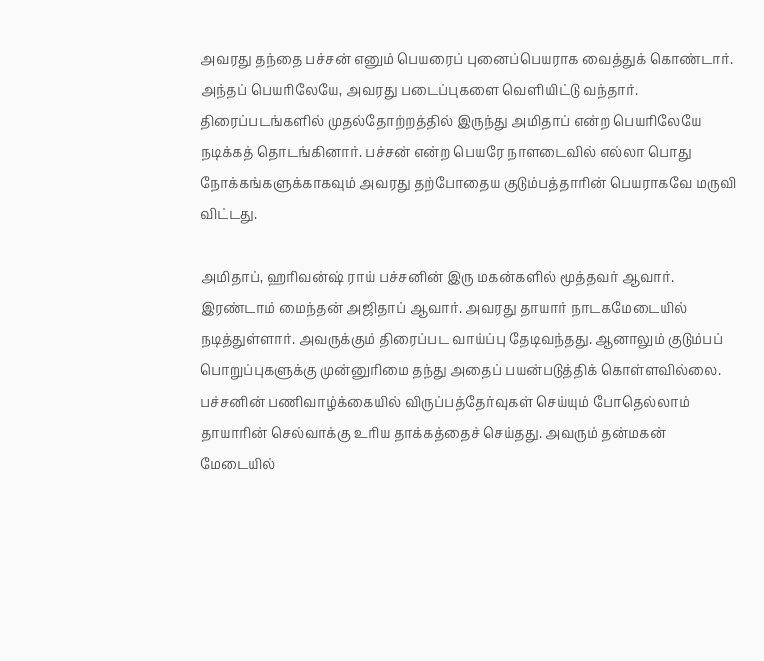அவரது தந்தை பச்சன் எனும் பெயரைப் புனைப்பெயராக வைத்துக் கொண்டார். அந்தப் பெயரிலேயே, அவரது படைப்புகளை வெளியிட்டு வந்தார். திரைப்படங்களில் முதல்தோற்றத்தில் இருந்து அமிதாப் என்ற பெயரிலேயே நடிக்கத் தொடங்கினார். பச்சன் என்ற பெயரே நாளடைவில் எல்லா பொது நோக்கங்களுக்காகவும் அவரது தற்போதைய குடும்பத்தாரின் பெயராகவே மருவி விட்டது.

அமிதாப், ஹரிவன்ஷ் ராய் பச்சனின் இரு மகன்களில் மூத்தவர் ஆவார். இரண்டாம் மைந்தன் அஜிதாப் ஆவார். அவரது தாயார் நாடகமேடையில் நடித்துள்ளார். அவருக்கும் திரைப்பட வாய்ப்பு தேடிவந்தது. ஆனாலும் குடும்பப் பொறுப்புகளுக்கு முன்னுரிமை தந்து அதைப் பயன்படுத்திக் கொள்ளவில்லை. பச்சனின் பணிவாழ்க்கையில் விருப்பத்தேர்வுகள் செய்யும் போதெல்லாம் தாயாரின் செல்வாக்கு உரிய தாக்கத்தைச் செய்தது. அவரும் தன்மகன் மேடையில்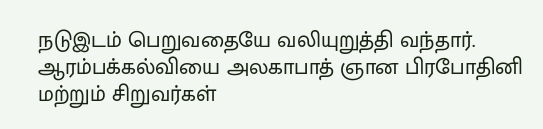நடுஇடம் பெறுவதையே வலியுறுத்தி வந்தார். ஆரம்பக்கல்வியை அலகாபாத் ஞான பிரபோதினி மற்றும் சிறுவர்கள்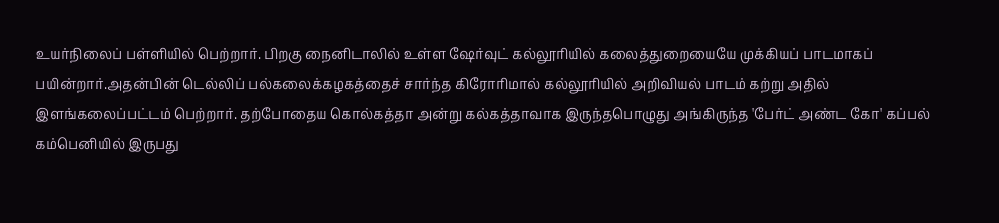உயர்நிலைப் பள்ளியில் பெற்றார். பிறகு நைனிடாலில் உள்ள ஷேர்வுட் கல்லூரியில் கலைத்துறையையே முக்கியப் பாடமாகப் பயின்றார்.அதன்பின் டெல்லிப் பல்கலைக்கழகத்தைச் சார்ந்த கிரோரிமால் கல்லூரியில் அறிவியல் பாடம் கற்று அதில் இளங்கலைப்பட்டம் பெற்றார். தற்போதைய கொல்கத்தா அன்று கல்கத்தாவாக இருந்தபொழுது அங்கிருந்த 'பேர்ட் அண்ட கோ' கப்பல் கம்பெனியில் இருபது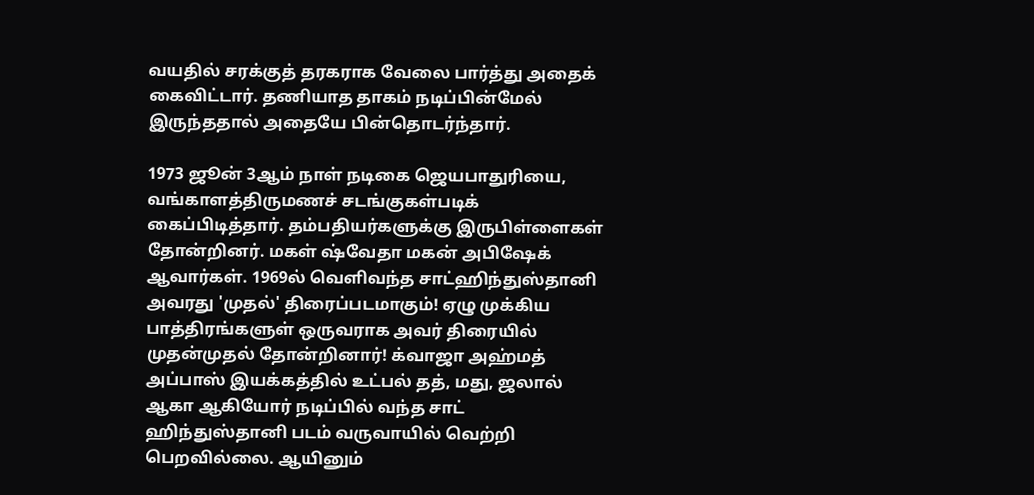வயதில் சரக்குத் தரகராக வேலை பார்த்து அதைக் கைவிட்டார். தணியாத தாகம் நடிப்பின்மேல் இருந்ததால் அதையே பின்தொடர்ந்தார்.

1973 ஜூன் 3ஆம் நாள் நடிகை ஜெயபாதுரியை, வங்காளத்திருமணச் சடங்குகள்படிக் கைப்பிடித்தார். தம்பதியர்களுக்கு இருபிள்ளைகள் தோன்றினர். மகள் ஷ்வேதா மகன் அபிஷேக் ஆவார்கள். 1969ல் வெளிவந்த சாட்ஹிந்துஸ்தானி அவரது 'முதல்' திரைப்படமாகும்! ஏழு முக்கிய பாத்திரங்களுள் ஒருவராக அவர் திரையில் முதன்முதல் தோன்றினார்! க்வாஜா அஹ்மத் அப்பாஸ் இயக்கத்தில் உட்பல் தத், மது, ஜலால் ஆகா ஆகியோர் நடிப்பில் வந்த சாட் ஹிந்துஸ்தானி படம் வருவாயில் வெற்றி பெறவில்லை. ஆயினும்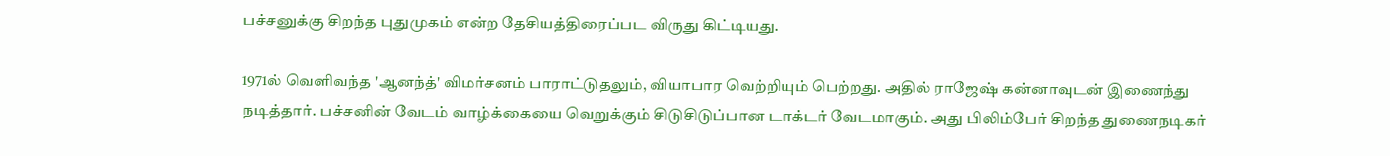பச்சனுக்கு சிறந்த புதுமுகம் என்ற தேசியத்திரைப்பட விருது கிட்டியது.

1971ல் வெளிவந்த 'ஆனந்த்' விமர்சனம் பாராட்டுதலும், வியாபார வெற்றியும் பெற்றது. அதில் ராஜேஷ் கன்னாவுடன் இணைந்து நடித்தார். பச்சனின் வேடம் வாழ்க்கையை வெறுக்கும் சிடுசிடுப்பான டாக்டர் வேடமாகும். அது பிலிம்பேர் சிறந்த துணைநடிகர்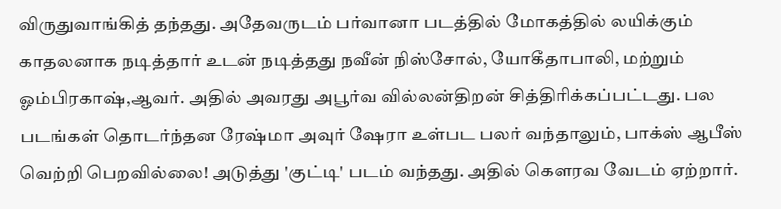விருதுவாங்கித் தந்தது. அதேவருடம் பர்வானா படத்தில் மோகத்தில் லயிக்கும் காதலனாக நடித்தார் உடன் நடித்தது நவீன் நிஸ்சோல், யோகீதாபாலி, மற்றும் ஓம்பிரகாஷ்,ஆவர். அதில் அவரது அபூர்வ வில்லன்திறன் சித்திரிக்கப்பட்டது. பல படங்கள் தொடர்ந்தன ரேஷ்மா அவுர் ஷேரா உள்பட பலர் வந்தாலும், பாக்ஸ் ஆபீஸ் வெற்றி பெறவில்லை! அடுத்து 'குட்டி' படம் வந்தது. அதில் கௌரவ வேடம் ஏற்றார்.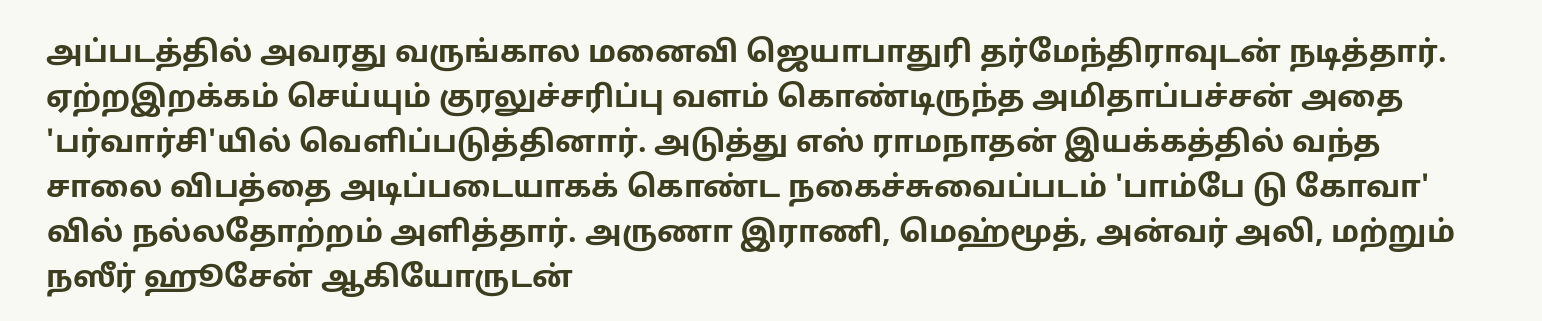அப்படத்தில் அவரது வருங்கால மனைவி ஜெயாபாதுரி தர்மேந்திராவுடன் நடித்தார். ஏற்றஇறக்கம் செய்யும் குரலுச்சரிப்பு வளம் கொண்டிருந்த அமிதாப்பச்சன் அதை 'பர்வார்சி'யில் வெளிப்படுத்தினார். அடுத்து எஸ் ராமநாதன் இயக்கத்தில் வந்த சாலை விபத்தை அடிப்படையாகக் கொண்ட நகைச்சுவைப்படம் 'பாம்பே டு கோவா' வில் நல்லதோற்றம் அளித்தார். அருணா இராணி, மெஹ்மூத், அன்வர் அலி, மற்றும் நஸீர் ஹூசேன் ஆகியோருடன்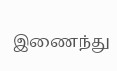இணைந்து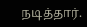நடித்தார்.